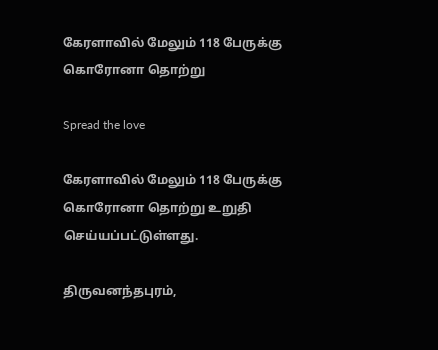கேரளாவில் மேலும் 118 பேருக்கு கொரோனா தொற்று

Spread the love

கேரளாவில் மேலும் 118 பேருக்கு கொரோனா தொற்று உறுதி செய்யப்பட்டுள்ளது.

திருவனந்தபுரம்,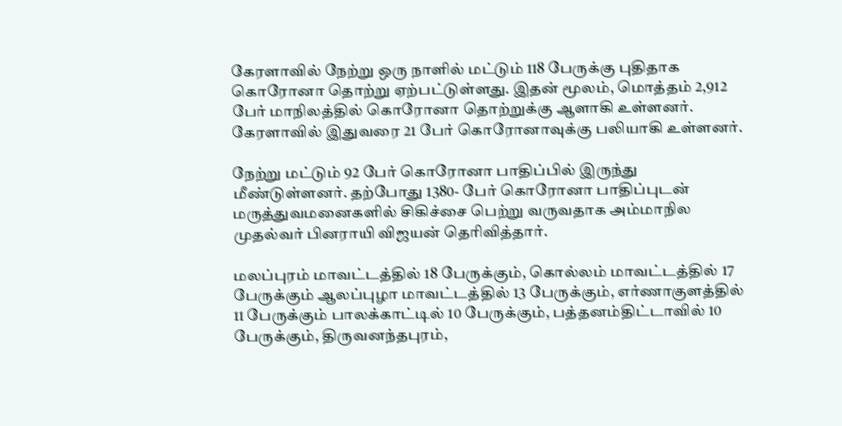கேரளாவில் நேற்று ஒரு நாளில் மட்டும் 118 பேருக்கு புதிதாக கொரோனா தொற்று ஏற்பட்டுள்ளது. இதன் மூலம், மொத்தம் 2,912 பேர் மாநிலத்தில் கொரோனா தொற்றுக்கு ஆளாகி உள்ளனர். கேரளாவில் இதுவரை 21 பேர் கொரோனாவுக்கு பலியாகி உள்ளனர்.

நேற்று மட்டும் 92 பேர் கொரோனா பாதிப்பில் இருந்து மீண்டுள்ளனர். தற்போது 1380- பேர் கொரோனா பாதிப்புடன் மருத்துவமனைகளில் சிகிச்சை பெற்று வருவதாக அம்மாநில முதல்வர் பினராயி விஜயன் தெரிவித்தார்.

மலப்புரம் மாவட்டத்தில் 18 பேருக்கும், கொல்லம் மாவட்டத்தில் 17 பேருக்கும் ஆலப்புழா மாவட்டத்தில் 13 பேருக்கும், எர்ணாகுளத்தில் 11 பேருக்கும் பாலக்காட்டில் 10 பேருக்கும், பத்தனம்திட்டாவில் 10 பேருக்கும், திருவனந்தபுரம்,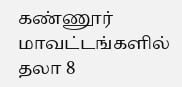கண்ணூர் மாவட்டங்களில் தலா 8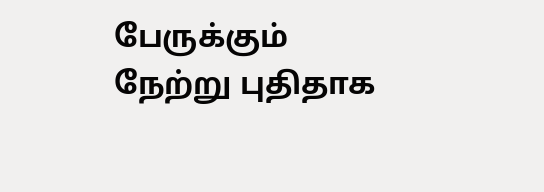பேருக்கும் நேற்று புதிதாக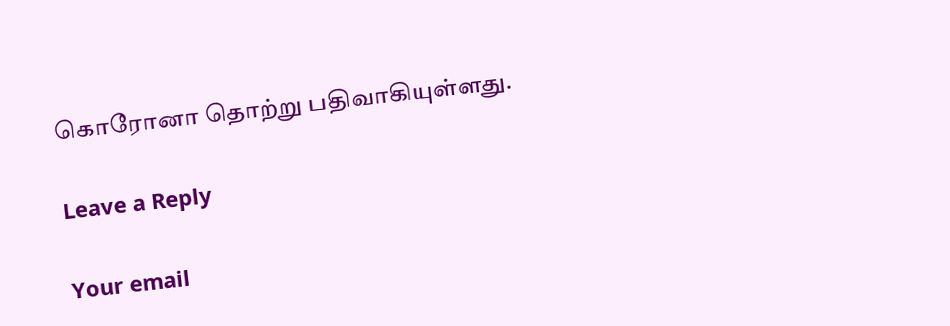கொரோனா தொற்று பதிவாகியுள்ளது.

Leave a Reply

Your email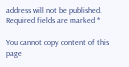address will not be published. Required fields are marked *

You cannot copy content of this page